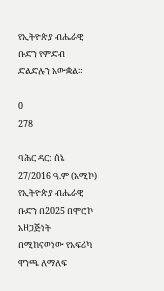የኢትዮጵያ ብሔራዊ ቡድን የምድብ ድልድሉን አውቋል።

0
278

ባሕር ዳር: ሰኔ 27/2016 ዓ.ም (አሚኮ) የኢትዮጵያ ብሔራዊ ቡድን በ2025 በሞሮኮ አዘጋጅነት በሚከናወነው የአፍሪካ ዋንጫ ለማለፍ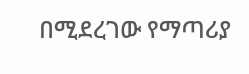በሚደረገው የማጣሪያ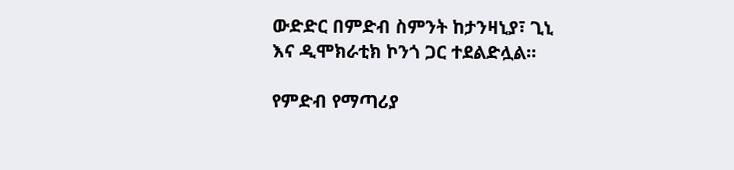ውድድር በምድብ ስምንት ከታንዛኒያ፣ ጊኒ እና ዲሞክራቲክ ኮንጎ ጋር ተደልድሏል።

የምድብ የማጣሪያ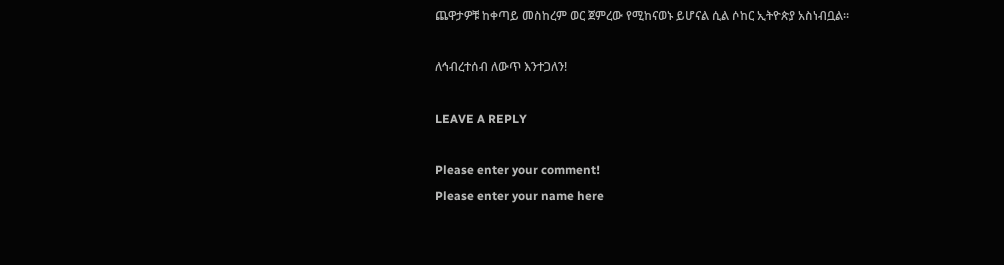ጨዋታዎቹ ከቀጣይ መስከረም ወር ጀምረው የሚከናወኑ ይሆናል ሲል ሶከር ኢትዮጵያ አስነብቧል።

ለኅብረተሰብ ለውጥ እንተጋለን!

LEAVE A REPLY

Please enter your comment!
Please enter your name here